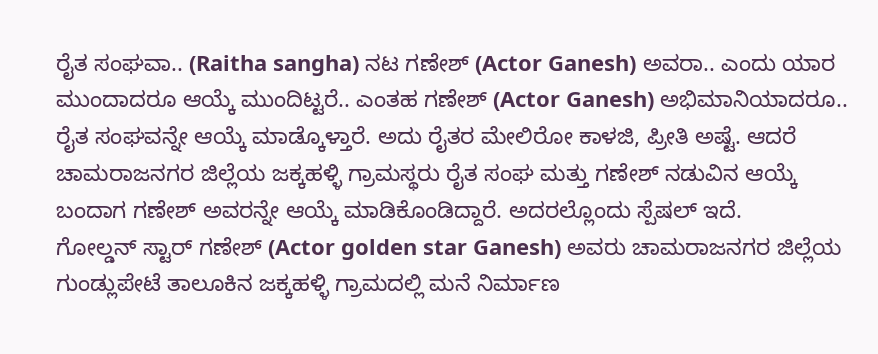ರೈತ ಸಂಘವಾ.. (Raitha sangha) ನಟ ಗಣೇಶ್ (Actor Ganesh) ಅವರಾ.. ಎಂದು ಯಾರ ಮುಂದಾದರೂ ಆಯ್ಕೆ ಮುಂದಿಟ್ಟರೆ.. ಎಂತಹ ಗಣೇಶ್ (Actor Ganesh) ಅಭಿಮಾನಿಯಾದರೂ.. ರೈತ ಸಂಘವನ್ನೇ ಆಯ್ಕೆ ಮಾಡ್ಕೊಳ್ತಾರೆ. ಅದು ರೈತರ ಮೇಲಿರೋ ಕಾಳಜಿ, ಪ್ರೀತಿ ಅಷ್ಟೆ. ಆದರೆ ಚಾಮರಾಜನಗರ ಜಿಲ್ಲೆಯ ಜಕ್ಕಹಳ್ಳಿ ಗ್ರಾಮಸ್ಥರು ರೈತ ಸಂಘ ಮತ್ತು ಗಣೇಶ್ ನಡುವಿನ ಆಯ್ಕೆ ಬಂದಾಗ ಗಣೇಶ್ ಅವರನ್ನೇ ಆಯ್ಕೆ ಮಾಡಿಕೊಂಡಿದ್ದಾರೆ. ಅದರಲ್ಲೊಂದು ಸ್ಪೆಷಲ್ ಇದೆ.
ಗೋಲ್ಡನ್ ಸ್ಟಾರ್ ಗಣೇಶ್ (Actor golden star Ganesh) ಅವರು ಚಾಮರಾಜನಗರ ಜಿಲ್ಲೆಯ ಗುಂಡ್ಲುಪೇಟೆ ತಾಲೂಕಿನ ಜಕ್ಕಹಳ್ಳಿ ಗ್ರಾಮದಲ್ಲಿ ಮನೆ ನಿರ್ಮಾಣ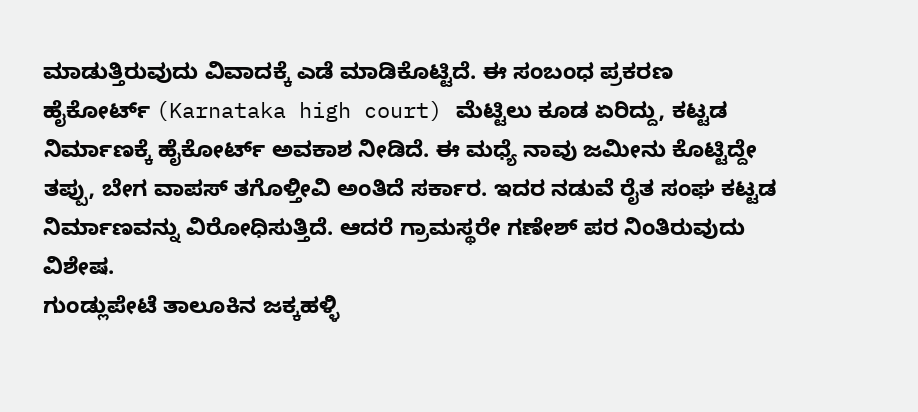ಮಾಡುತ್ತಿರುವುದು ವಿವಾದಕ್ಕೆ ಎಡೆ ಮಾಡಿಕೊಟ್ಟಿದೆ. ಈ ಸಂಬಂಧ ಪ್ರಕರಣ ಹೈಕೋರ್ಟ್ (Karnataka high court) ಮೆಟ್ಟಿಲು ಕೂಡ ಏರಿದ್ದು, ಕಟ್ಟಡ ನಿರ್ಮಾಣಕ್ಕೆ ಹೈಕೋರ್ಟ್ ಅವಕಾಶ ನೀಡಿದೆ. ಈ ಮಧ್ಯೆ ನಾವು ಜಮೀನು ಕೊಟ್ಟಿದ್ದೇ ತಪ್ಪು, ಬೇಗ ವಾಪಸ್ ತಗೊಳ್ತೀವಿ ಅಂತಿದೆ ಸರ್ಕಾರ. ಇದರ ನಡುವೆ ರೈತ ಸಂಘ ಕಟ್ಟಡ ನಿರ್ಮಾಣವನ್ನು ವಿರೋಧಿಸುತ್ತಿದೆ. ಆದರೆ ಗ್ರಾಮಸ್ಥರೇ ಗಣೇಶ್ ಪರ ನಿಂತಿರುವುದು ವಿಶೇಷ.
ಗುಂಡ್ಲುಪೇಟೆ ತಾಲೂಕಿನ ಜಕ್ಕಹಳ್ಳಿ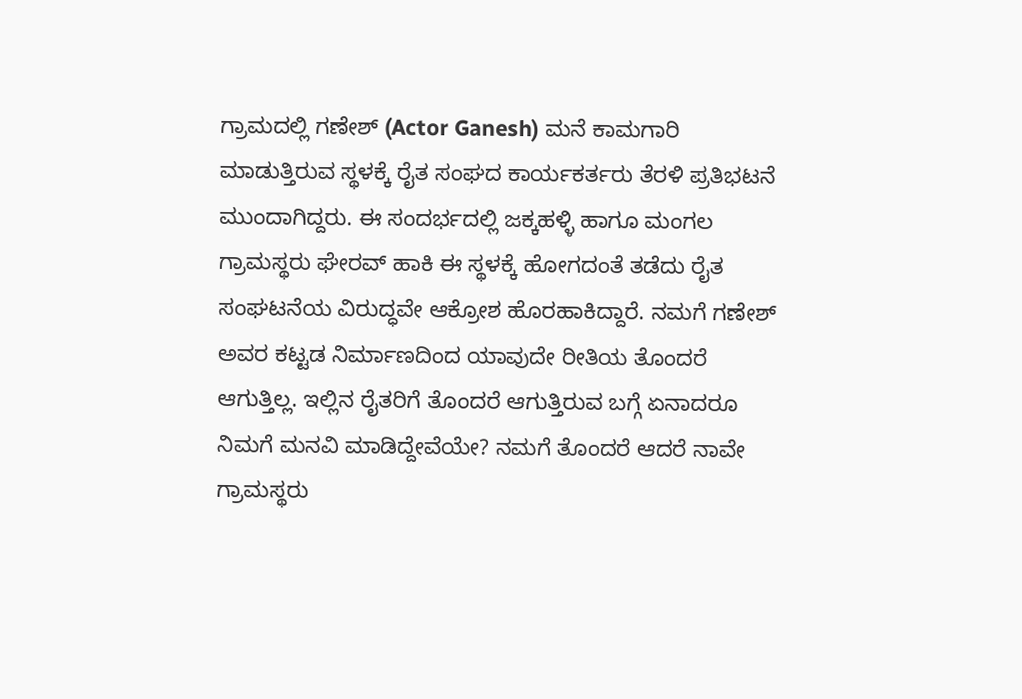ಗ್ರಾಮದಲ್ಲಿ ಗಣೇಶ್ (Actor Ganesh) ಮನೆ ಕಾಮಗಾರಿ ಮಾಡುತ್ತಿರುವ ಸ್ಥಳಕ್ಕೆ ರೈತ ಸಂಘದ ಕಾರ್ಯಕರ್ತರು ತೆರಳಿ ಪ್ರತಿಭಟನೆ ಮುಂದಾಗಿದ್ದರು. ಈ ಸಂದರ್ಭದಲ್ಲಿ ಜಕ್ಕಹಳ್ಳಿ ಹಾಗೂ ಮಂಗಲ ಗ್ರಾಮಸ್ಥರು ಘೇರವ್ ಹಾಕಿ ಈ ಸ್ಥಳಕ್ಕೆ ಹೋಗದಂತೆ ತಡೆದು ರೈತ ಸಂಘಟನೆಯ ವಿರುದ್ಧವೇ ಆಕ್ರೋಶ ಹೊರಹಾಕಿದ್ದಾರೆ. ನಮಗೆ ಗಣೇಶ್ ಅವರ ಕಟ್ಟಡ ನಿರ್ಮಾಣದಿಂದ ಯಾವುದೇ ರೀತಿಯ ತೊಂದರೆ ಆಗುತ್ತಿಲ್ಲ. ಇಲ್ಲಿನ ರೈತರಿಗೆ ತೊಂದರೆ ಆಗುತ್ತಿರುವ ಬಗ್ಗೆ ಏನಾದರೂ ನಿಮಗೆ ಮನವಿ ಮಾಡಿದ್ದೇವೆಯೇ? ನಮಗೆ ತೊಂದರೆ ಆದರೆ ನಾವೇ ಗ್ರಾಮಸ್ಥರು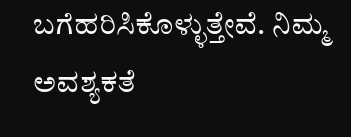ಬಗೆಹರಿಸಿಕೊಳ್ಳುತ್ತೇವೆ. ನಿಮ್ಮ ಅವಶ್ಯಕತೆ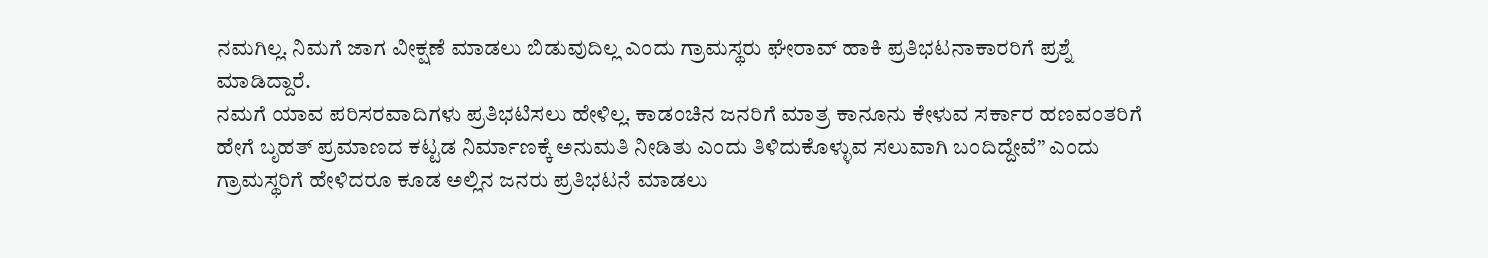ನಮಗಿಲ್ಲ. ನಿಮಗೆ ಜಾಗ ವೀಕ್ಷಣೆ ಮಾಡಲು ಬಿಡುವುದಿಲ್ಲ ಎಂದು ಗ್ರಾಮಸ್ಥರು ಘೇರಾವ್ ಹಾಕಿ ಪ್ರತಿಭಟನಾಕಾರರಿಗೆ ಪ್ರಶ್ನೆ ಮಾಡಿದ್ದಾರೆ.
ನಮಗೆ ಯಾವ ಪರಿಸರವಾದಿಗಳು ಪ್ರತಿಭಟಿಸಲು ಹೇಳಿಲ್ಲ. ಕಾಡಂಚಿನ ಜನರಿಗೆ ಮಾತ್ರ ಕಾನೂನು ಕೇಳುವ ಸರ್ಕಾರ ಹಣವಂತರಿಗೆ ಹೇಗೆ ಬೃಹತ್ ಪ್ರಮಾಣದ ಕಟ್ಟಡ ನಿರ್ಮಾಣಕ್ಕೆ ಅನುಮತಿ ನೀಡಿತು ಎಂದು ತಿಳಿದುಕೊಳ್ಳುವ ಸಲುವಾಗಿ ಬಂದಿದ್ದೇವೆ” ಎಂದು ಗ್ರಾಮಸ್ಥರಿಗೆ ಹೇಳಿದರೂ ಕೂಡ ಅಲ್ಲಿನ ಜನರು ಪ್ರತಿಭಟನೆ ಮಾಡಲು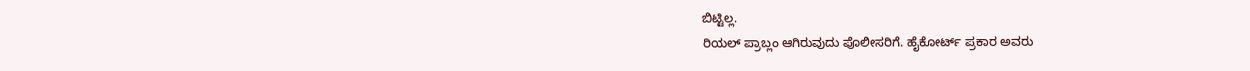ಬಿಟ್ಟಿಲ್ಲ.
ರಿಯಲ್ ಪ್ರಾಬ್ಲಂ ಆಗಿರುವುದು ಪೊಲೀಸರಿಗೆ. ಹೈಕೋರ್ಟ್ ಪ್ರಕಾರ ಅವರು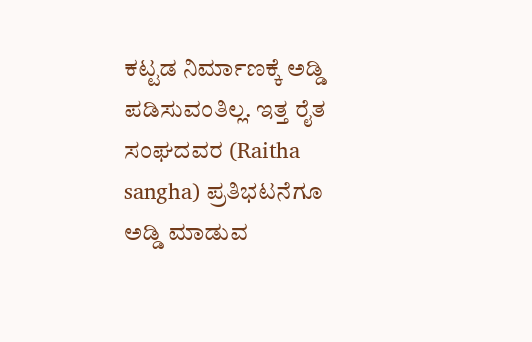ಕಟ್ಟಡ ನಿರ್ಮಾಣಕ್ಕೆ ಅಡ್ಡಿ ಪಡಿಸುವಂತಿಲ್ಲ. ಇತ್ತ ರೈತ ಸಂಘದವರ (Raitha sangha) ಪ್ರತಿಭಟನೆಗೂ ಅಡ್ಡಿ ಮಾಡುವ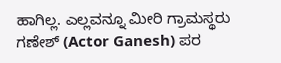ಹಾಗಿಲ್ಲ. ಎಲ್ಲವನ್ನೂ ಮೀರಿ ಗ್ರಾಮಸ್ಥರು ಗಣೇಶ್ (Actor Ganesh) ಪರ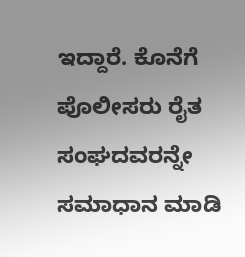ಇದ್ದಾರೆ. ಕೊನೆಗೆ ಪೊಲೀಸರು ರೈತ ಸಂಘದವರನ್ನೇ ಸಮಾಧಾನ ಮಾಡಿ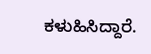ಕಳುಹಿಸಿದ್ದಾರೆ.